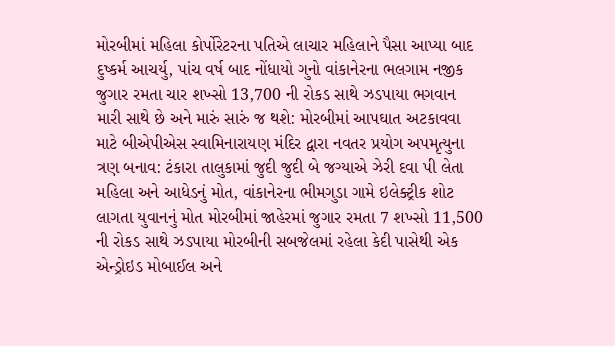મોરબીમાં મહિલા કોર્પોરેટરના પતિએ લાચાર મહિલાને પૈસા આપ્યા બાદ દુષ્કર્મ આચર્યુ, પાંચ વર્ષ બાદ નોંધાયો ગુનો વાંકાનેરના ભલગામ નજીક જુગાર રમતા ચાર શખ્સો 13,700 ની રોકડ સાથે ઝડપાયા ભગવાન મારી સાથે છે અને મારું સારું જ થશે: મોરબીમાં આપઘાત અટકાવવા માટે બીએપીએસ સ્વામિનારાયણ મંદિર દ્વારા નવતર પ્રયોગ અપમૃત્યુના ત્રણ બનાવ: ટંકારા તાલુકામાં જુદી જુદી બે જગ્યાએ ઝેરી દવા પી લેતા મહિલા અને આધેડનું મોત, વાંકાનેરના ભીમગુડા ગામે ઇલેક્ટ્રીક શોટ લાગતા યુવાનનું મોત મોરબીમાં જાહેરમાં જુગાર રમતા 7 શખ્સો 11,500 ની રોકડ સાથે ઝડપાયા મોરબીની સબજેલમાં રહેલા કેદી પાસેથી એક એન્ડ્રોઇડ મોબાઈલ અને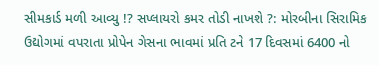સીમકાર્ડ મળી આવ્યુ !? સપ્લાયરો કમર તોડી નાખશે ?: મોરબીના સિરામિક ઉદ્યોગમાં વપરાતા પ્રોપેન ગેસના ભાવમાં પ્રતિ ટને 17 દિવસમાં 6400 નો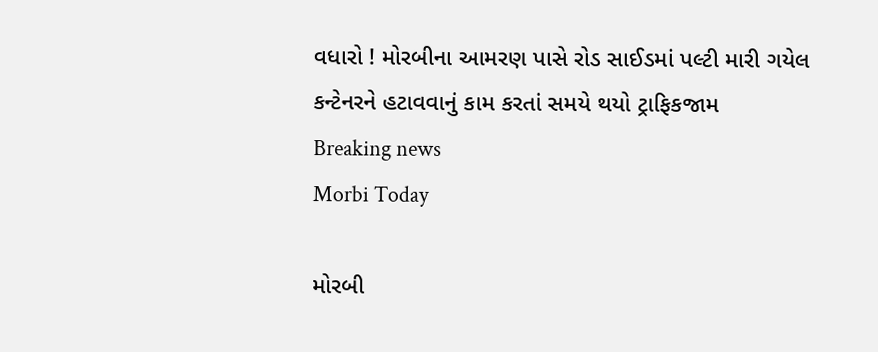વધારો ! મોરબીના આમરણ પાસે રોડ સાઈડમાં પલ્ટી મારી ગયેલ કન્ટેનરને હટાવવાનું કામ કરતાં સમયે થયો ટ્રાફિકજામ
Breaking news
Morbi Today

મોરબી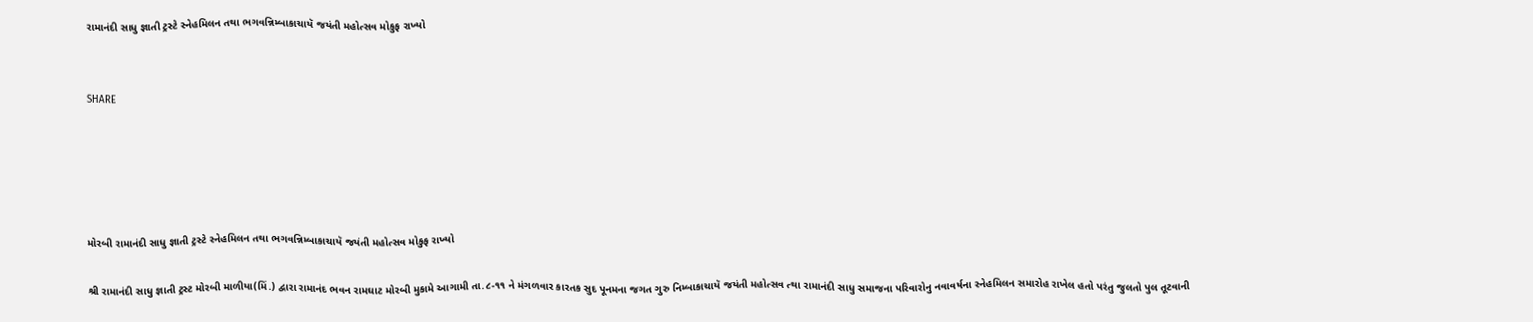રામાનંદી સાધુ જ્ઞાતી ટ્રસ્ટે સ્નેહમિલન તથા ભગવન્નિમ્બાકાચાયૅ જયંતી મહોત્સવ મોકુફ રાખ્યો


SHARE





મોરબી રામાનંદી સાધુ જ્ઞાતી ટ્રસ્ટે સ્નેહમિલન તથા ભગવન્નિમ્બાકાચાયૅ જયંતી મહોત્સવ મોકુફ રાખ્યો

શ્રી રામાનંદી સાધુ જ્ઞાતી ટ્રસ્ટ મોરબી માળીયા(મિં.) દ્વારા રામાનંદ ભવન રામઘાટ મોરબી મુકામે આગામી તા.૮-૧૧ ને મંગળવાર કારતક સુદ પૂનમના જગત ગુરુ નિમ્બાકાચાયૅ જયંતી મહોત્સવ ત્થા રામાનંદી સાધુ સમાજના પરિવારોનુ નવાવર્ષના સ્નેહમિલન સમારોહ રાખેલ હતો પરંતુ જુલતો પુલ તૂટવાની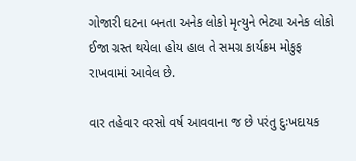ગોજારી ઘટના બનતા અનેક લોકો મૃત્યુને ભેટ્યા અનેક લોકો ઈજા ગ્રસ્ત થયેલા હોય હાલ તે સમગ્ર કાર્યક્રમ મોકુફ રાખવામાં આવેલ છે.

વાર તહેવાર વરસો વર્ષ આવવાના જ છે પરંતુ દુઃખદાયક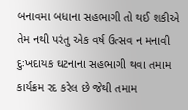બનાવમા બધાના સહભાગી તો થઈ શકીએ તેમ નથી પરંતુ એક વર્ષ ઉત્સવ ન મનાવી દુઃખદાયક ઘટનાના સહભાગી થવા તમામ કાર્યક્રમ રદ કરેલ છે જેથી તમામ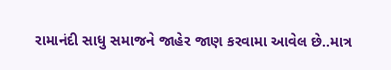રામાનંદી સાધુ સમાજને જાહેર જાણ કરવામા આવેલ છે..માત્ર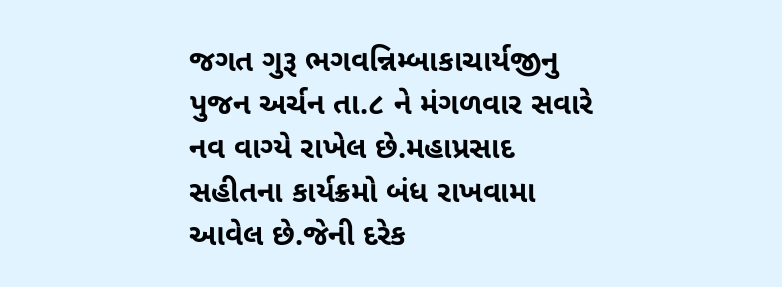જગત ગુરૂ ભગવન્નિમ્બાકાચાર્યજીનુ પુજન અર્ચન તા.૮ ને મંગળવાર સવારે નવ વાગ્યે રાખેલ છે.મહાપ્રસાદ સહીતના કાર્યક્રમો બંધ રાખવામા આવેલ છે.જેની દરેક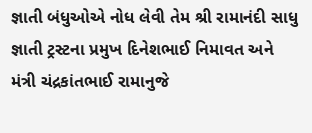જ્ઞાતી બંધુઓએ નોધ લેવી તેમ શ્રી રામાનંદી સાધુ જ્ઞાતી ટ્રસ્ટના પ્રમુખ દિનેશભાઈ નિમાવત અને મંત્રી ચંદ્રકાંતભાઈ રામાનુજે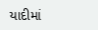યાદીમાં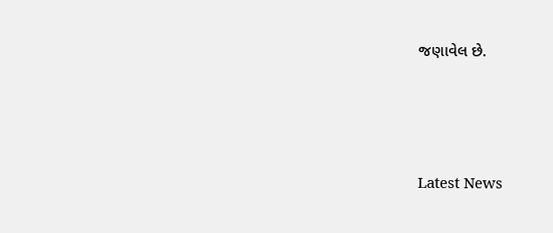જણાવેલ છે.




Latest News